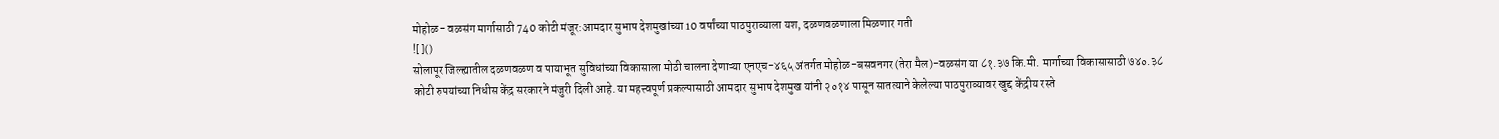मोहोळ- वळसंग मार्गासाठी 740 कोटी मंजूर:आमदार सुभाष देशमुखांच्या 10 वर्षांच्या पाठपुराव्याला यश, दळणवळणाला मिळणार गती
![]()
सोलापूर जिल्ह्यातील दळणवळण व पायाभूत सुविधांच्या विकासाला मोठी चालना देणाऱ्या एनएच-४६५ अंतर्गत मोहोळ-बसवनगर (तेरा मैल)-वळसंग या ८१.३७ कि.मी. मार्गाच्या विकासासाठी ७४०.३८ कोटी रुपयांच्या निधीस केंद्र सरकारने मंजुरी दिली आहे. या महत्त्वपूर्ण प्रकल्पासाठी आमदार सुभाष देशमुख यांनी २०१४ पासून सातत्याने केलेल्या पाठपुराव्यावर खुद्द केंद्रीय रस्ते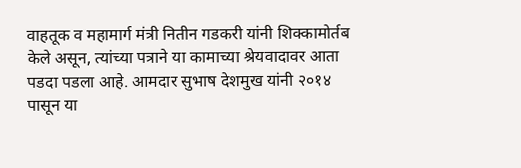वाहतूक व महामार्ग मंत्री नितीन गडकरी यांनी शिक्कामोर्तब केले असून, त्यांच्या पत्राने या कामाच्या श्रेयवादावर आता पडदा पडला आहे. आमदार सुभाष देशमुख यांनी २०१४ पासून या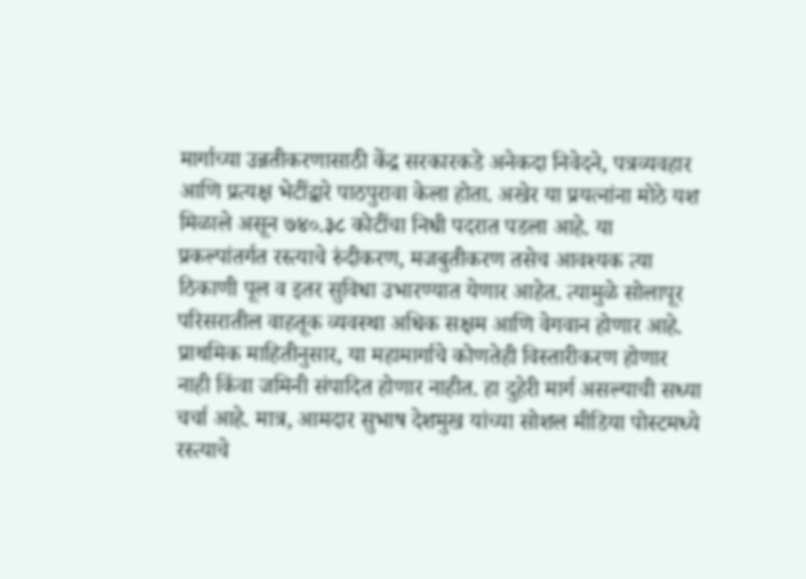मार्गाच्या उन्नतीकरणासाठी केंद्र सरकारकडे अनेकदा निवेदने, पत्रव्यवहार आणि प्रत्यक्ष भेटींद्वारे पाठपुरावा केला होता. अखेर या प्रयत्नांना मोठे यश मिळाले असून ७४०.३८ कोटींचा निधी पदरात पडला आहे. या प्रकल्पांतर्गत रस्त्याचे रुंदीकरण, मजबुतीकरण तसेच आवश्यक त्या ठिकाणी पूल व इतर सुविधा उभारण्यात येणार आहेत. त्यामुळे सोलापूर परिसरातील वाहतूक व्यवस्था अधिक सक्षम आणि वेगवान होणार आहे. प्राथमिक माहितीनुसार, या महामार्गाचे कोणतेही विस्तारीकरण होणार नाही किंवा जमिनी संपादित होणार नाहीत. हा दुहेरी मार्ग असल्याची सध्या चर्चा आहे. मात्र, आमदार सुभाष देशमुख यांच्या सोशल मीडिया पोस्टमध्ये रस्त्याचे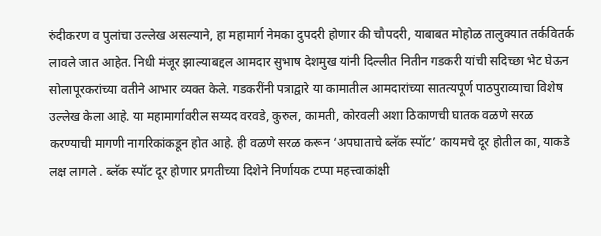रुंदीकरण व पुलांचा उल्लेख असल्याने, हा महामार्ग नेमका दुपदरी होणार की चौपदरी, याबाबत मोहोळ तालुक्यात तर्कवितर्क लावले जात आहेत. निधी मंजूर झाल्याबद्दल आमदार सुभाष देशमुख यांनी दिल्लीत नितीन गडकरी यांची सदिच्छा भेट घेऊन सोलापूरकरांच्या वतीने आभार व्यक्त केले. गडकरींनी पत्राद्वारे या कामातील आमदारांच्या सातत्यपूर्ण पाठपुराव्याचा विशेष उल्लेख केला आहे. या महामार्गावरील सय्यद वरवडे, कुरुल, कामती, कोरवली अशा ठिकाणची घातक वळणे सरळ करण्याची मागणी नागरिकांकडून होत आहे. ही वळणे सरळ करून ‘अपघाताचे ब्लॅक स्पॉट’ कायमचे दूर होतील का, याकडे लक्ष लागले . ब्लॅक स्पॉट दूर होणार प्रगतीच्या दिशेने निर्णायक टप्पा महत्त्वाकांक्षी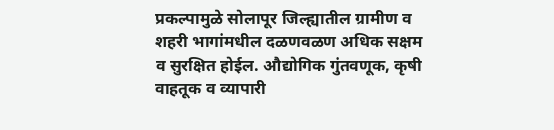प्रकल्पामुळे सोलापूर जिल्ह्यातील ग्रामीण व शहरी भागांमधील दळणवळण अधिक सक्षम व सुरक्षित होईल. औद्योगिक गुंतवणूक, कृषी वाहतूक व व्यापारी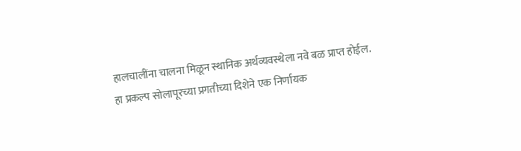हालचालींना चालना मिळून स्थानिक अर्थव्यवस्थेला नवे बळ प्राप्त होईल. हा प्रकल्प सोलापूरच्या प्रगतीच्या दिशेने एक निर्णायक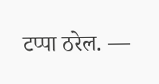टप्पा ठरेल. —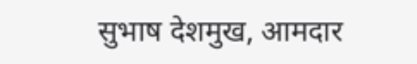सुभाष देशमुख, आमदार